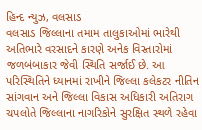હિન્દ ન્યુઝ, વલસાડ
વલસાડ જિલ્લાના તમામ તાલુકાઓમાં ભારેથી અતિભારે વરસાદને કારણે અનેક વિસ્તારોમાં જળબંબાકાર જેવી સ્થિતિ સર્જાઈ છે. આ પરિસ્થિતિને ધ્યાનમાં રાખીને જિલ્લા કલેકટર નીતિન સાંગવાન અને જિલ્લા વિકાસ અધિકારી અતિરાગ ચપલોતે જિલ્લાના નાગરિકોને સુરક્ષિત સ્થળે રહેવા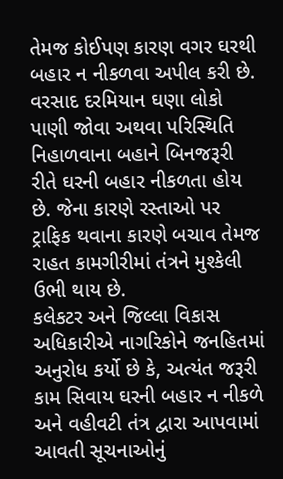તેમજ કોઈપણ કારણ વગર ઘરથી બહાર ન નીકળવા અપીલ કરી છે.
વરસાદ દરમિયાન ઘણા લોકો પાણી જોવા અથવા પરિસ્થિતિ નિહાળવાના બહાને બિનજરૂરી રીતે ઘરની બહાર નીકળતા હોય છે. જેના કારણે રસ્તાઓ પર ટ્રાફિક થવાના કારણે બચાવ તેમજ રાહત કામગીરીમાં તંત્રને મુશ્કેલી ઉભી થાય છે.
કલેકટર અને જિલ્લા વિકાસ અધિકારીએ નાગરિકોને જનહિતમાં અનુરોધ કર્યો છે કે, અત્યંત જરૂરી કામ સિવાય ઘરની બહાર ન નીકળે અને વહીવટી તંત્ર દ્વારા આપવામાં આવતી સૂચનાઓનું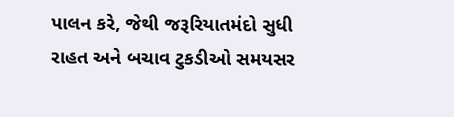પાલન કરે, જેથી જરૂરિયાતમંદો સુધી રાહત અને બચાવ ટુકડીઓ સમયસર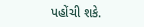પહોંચી શકે.